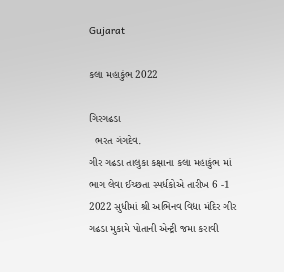Gujarat

કલા મહાકુંભ 2022

ગિરગઢડા
  ભરત ગંગદેવ.
ગીર ગઢડા તાલુકા કક્ષાના કલા મહાકુંભ માં ભાગ લેવા ઈચ્છતા સ્પર્ધકોએ તારીખ 6 -1 2022 સુધીમાં શ્રી અભિનવ વિદ્યા મંદિર ગીર ગઢડા મુકામે પોતાની એન્ટ્રી જમા કરાવી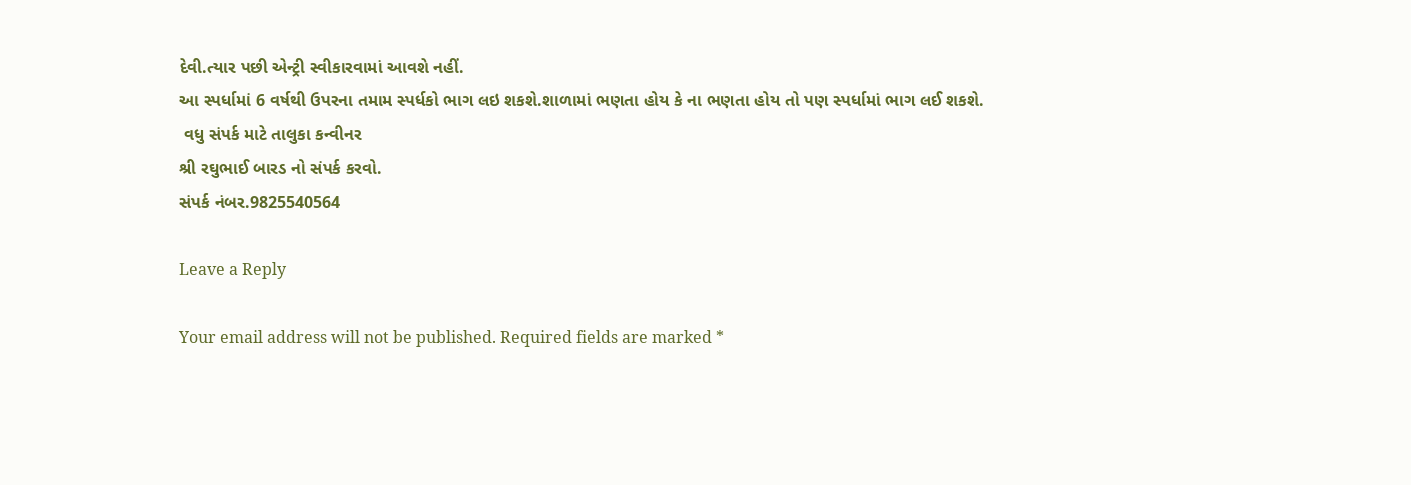દેવી.ત્યાર પછી એન્ટ્રી સ્વીકારવામાં આવશે નહીં.
આ સ્પર્ધામાં 6 વર્ષથી ઉપરના તમામ સ્પર્ધકો ભાગ લઇ શકશે.શાળામાં ભણતા હોય કે ના ભણતા હોય તો પણ સ્પર્ધામાં ભાગ લઈ શકશે.
 વધુ સંપર્ક માટે તાલુકા કન્વીનર
શ્રી રઘુભાઈ બારડ નો સંપર્ક કરવો.
સંપર્ક નંબર.9825540564

Leave a Reply

Your email address will not be published. Required fields are marked *